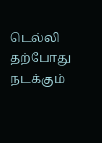டெல்லி
தற்போது நடக்கும்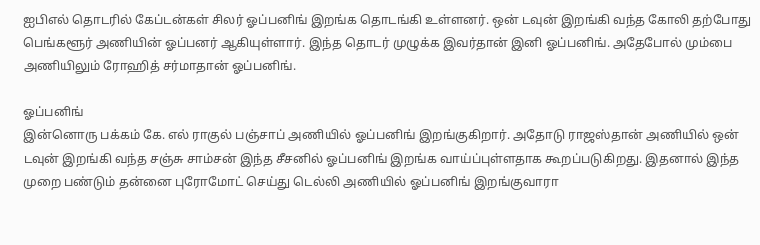ஐபிஎல் தொடரில் கேப்டன்கள் சிலர் ஓப்பனிங் இறங்க தொடங்கி உள்ளனர். ஒன் டவுன் இறங்கி வந்த கோலி தற்போது பெங்களூர் அணியின் ஓப்பனர் ஆகியுள்ளார். இந்த தொடர் முழுக்க இவர்தான் இனி ஓப்பனிங். அதேபோல் மும்பை அணியிலும் ரோஹித் சர்மாதான் ஓப்பனிங்.

ஓப்பனிங்
இன்னொரு பக்கம் கே. எல் ராகுல் பஞ்சாப் அணியில் ஓப்பனிங் இறங்குகிறார். அதோடு ராஜஸ்தான் அணியில் ஒன் டவுன் இறங்கி வந்த சஞ்சு சாம்சன் இந்த சீசனில் ஓப்பனிங் இறங்க வாய்ப்புள்ளதாக கூறப்படுகிறது. இதனால் இந்த முறை பண்டும் தன்னை புரோமோட் செய்து டெல்லி அணியில் ஓப்பனிங் இறங்குவாரா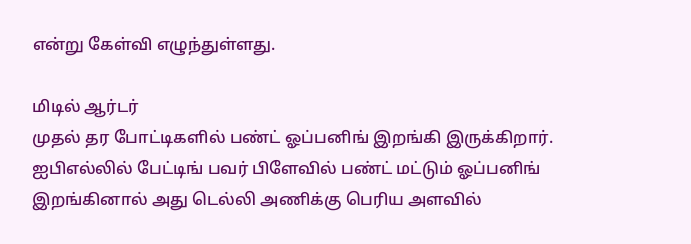என்று கேள்வி எழுந்துள்ளது.

மிடில் ஆர்டர்
முதல் தர போட்டிகளில் பண்ட் ஓப்பனிங் இறங்கி இருக்கிறார். ஐபிஎல்லில் பேட்டிங் பவர் பிளேவில் பண்ட் மட்டும் ஓப்பனிங் இறங்கினால் அது டெல்லி அணிக்கு பெரிய அளவில்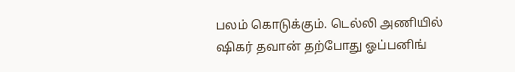பலம் கொடுக்கும். டெல்லி அணியில் ஷிகர் தவான் தற்போது ஓப்பனிங்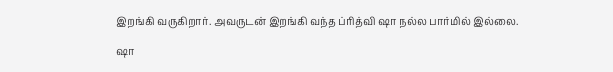இறங்கி வருகிறார். அவருடன் இறங்கி வந்த ப்ரித்வி ஷா நல்ல பார்மில் இல்லை.

ஷா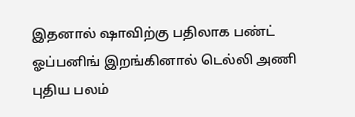இதனால் ஷாவிற்கு பதிலாக பண்ட் ஓப்பனிங் இறங்கினால் டெல்லி அணி புதிய பலம்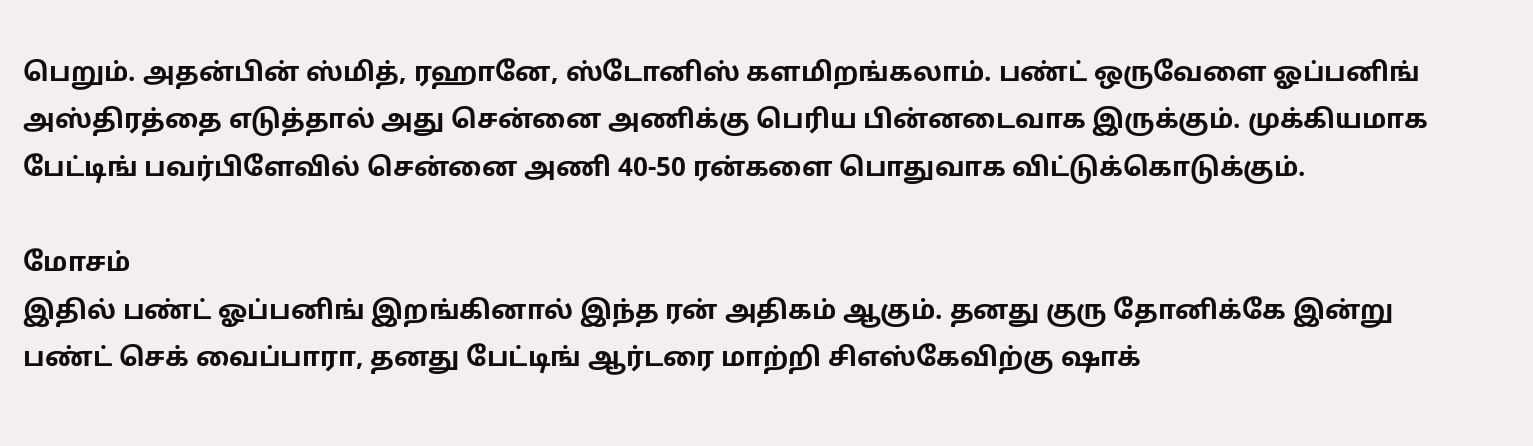பெறும். அதன்பின் ஸ்மித், ரஹானே, ஸ்டோனிஸ் களமிறங்கலாம். பண்ட் ஒருவேளை ஓப்பனிங் அஸ்திரத்தை எடுத்தால் அது சென்னை அணிக்கு பெரிய பின்னடைவாக இருக்கும். முக்கியமாக பேட்டிங் பவர்பிளேவில் சென்னை அணி 40-50 ரன்களை பொதுவாக விட்டுக்கொடுக்கும்.

மோசம்
இதில் பண்ட் ஓப்பனிங் இறங்கினால் இந்த ரன் அதிகம் ஆகும். தனது குரு தோனிக்கே இன்று பண்ட் செக் வைப்பாரா, தனது பேட்டிங் ஆர்டரை மாற்றி சிஎஸ்கேவிற்கு ஷாக்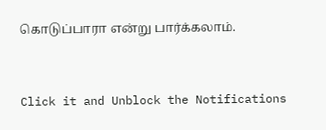கொடுப்பாரா என்று பார்க்கலாம்.


Click it and Unblock the Notifications